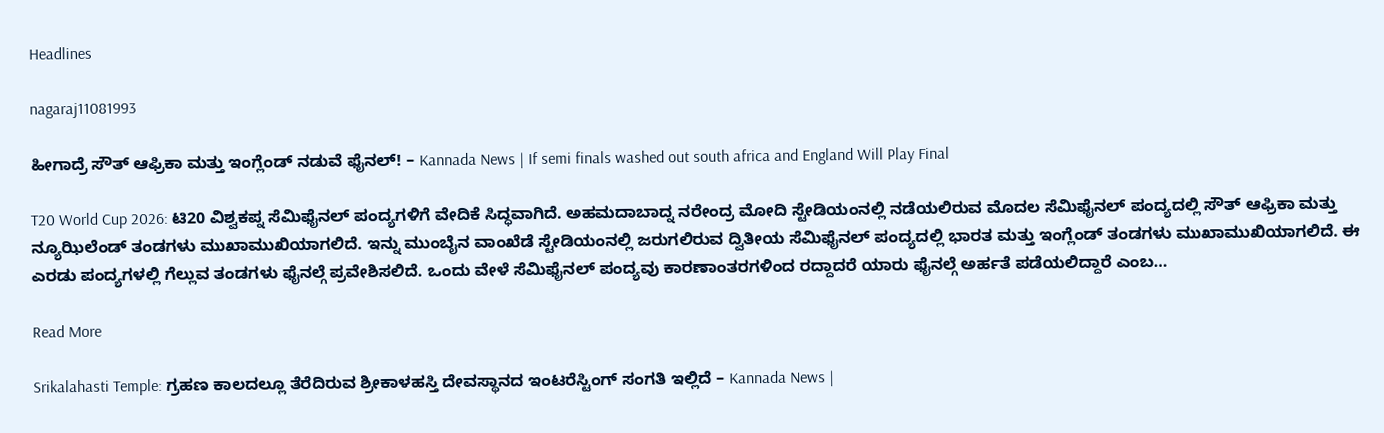Headlines

nagaraj11081993

ಹೀಗಾದ್ರೆ ಸೌತ್ ಆಫ್ರಿಕಾ ಮತ್ತು ಇಂಗ್ಲೆಂಡ್ ನಡುವೆ ಫೈನಲ್! – Kannada News | If semi finals washed out south africa and England Will Play Final

T20 World Cup 2026: ಟಿ20 ವಿಶ್ವಕಪ್ನ ಸೆಮಿಫೈನಲ್ ಪಂದ್ಯಗಳಿಗೆ ವೇದಿಕೆ ಸಿದ್ಧವಾಗಿದೆ. ಅಹಮದಾಬಾದ್ನ ನರೇಂದ್ರ ಮೋದಿ ಸ್ಟೇಡಿಯಂನಲ್ಲಿ ನಡೆಯಲಿರುವ ಮೊದಲ ಸೆಮಿಫೈನಲ್ ಪಂದ್ಯದಲ್ಲಿ ಸೌತ್ ಆಫ್ರಿಕಾ ಮತ್ತು ನ್ಯೂಝಿಲೆಂಡ್ ತಂಡಗಳು ಮುಖಾಮುಖಿಯಾಗಲಿದೆ. ಇನ್ನು ಮುಂಬೈನ ವಾಂಖೆಡೆ ಸ್ಟೇಡಿಯಂನಲ್ಲಿ ಜರುಗಲಿರುವ ದ್ವಿತೀಯ ಸೆಮಿಫೈನಲ್ ಪಂದ್ಯದಲ್ಲಿ ಭಾರತ ಮತ್ತು ಇಂಗ್ಲೆಂಡ್ ತಂಡಗಳು ಮುಖಾಮುಖಿಯಾಗಲಿದೆ. ಈ ಎರಡು ಪಂದ್ಯಗಳಲ್ಲಿ ಗೆಲ್ಲುವ ತಂಡಗಳು ಫೈನಲ್ಗೆ ಪ್ರವೇಶಿಸಲಿದೆ. ಒಂದು ವೇಳೆ ಸೆಮಿಫೈನಲ್ ಪಂದ್ಯವು ಕಾರಣಾಂತರಗಳಿಂದ ರದ್ದಾದರೆ ಯಾರು ಫೈನಲ್ಗೆ ಅರ್ಹತೆ ಪಡೆಯಲಿದ್ದಾರೆ ಎಂಬ…

Read More

Srikalahasti Temple: ಗ್ರಹಣ ಕಾಲದಲ್ಲೂ ತೆರೆದಿರುವ ಶ್ರೀಕಾಳಹಸ್ತಿ ದೇವಸ್ಥಾನದ ಇಂಟರೆಸ್ಟಿಂಗ್ ಸಂಗತಿ ಇಲ್ಲಿದೆ – Kannada News |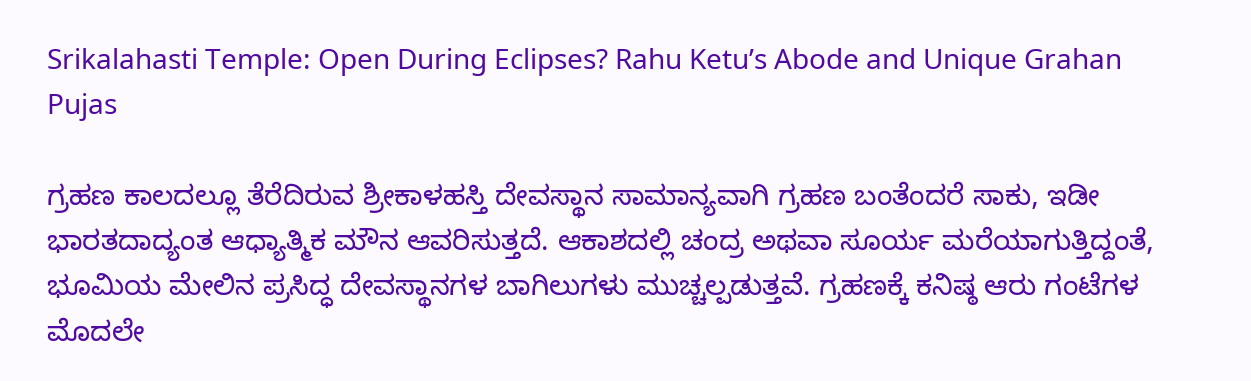Srikalahasti Temple: Open During Eclipses? Rahu Ketu’s Abode and Unique Grahan Pujas

ಗ್ರಹಣ ಕಾಲದಲ್ಲೂ ತೆರೆದಿರುವ ಶ್ರೀಕಾಳಹಸ್ತಿ ದೇವಸ್ಥಾನ ಸಾಮಾನ್ಯವಾಗಿ ಗ್ರಹಣ ಬಂತೆಂದರೆ ಸಾಕು, ಇಡೀ ಭಾರತದಾದ್ಯಂತ ಆಧ್ಯಾತ್ಮಿಕ ಮೌನ ಆವರಿಸುತ್ತದೆ. ಆಕಾಶದಲ್ಲಿ ಚಂದ್ರ ಅಥವಾ ಸೂರ್ಯ ಮರೆಯಾಗುತ್ತಿದ್ದಂತೆ, ಭೂಮಿಯ ಮೇಲಿನ ಪ್ರಸಿದ್ಧ ದೇವಸ್ಥಾನಗಳ ಬಾಗಿಲುಗಳು ಮುಚ್ಚಲ್ಪಡುತ್ತವೆ. ಗ್ರಹಣಕ್ಕೆ ಕನಿಷ್ಠ ಆರು ಗಂಟೆಗಳ ಮೊದಲೇ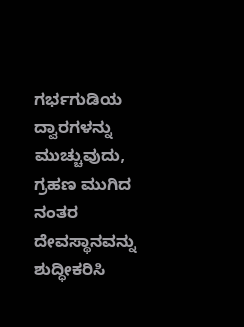ಗರ್ಭಗುಡಿಯ ದ್ವಾರಗಳನ್ನು ಮುಚ್ಚುವುದು, ಗ್ರಹಣ ಮುಗಿದ ನಂತರ ದೇವಸ್ಥಾನವನ್ನು ಶುದ್ಧೀಕರಿಸಿ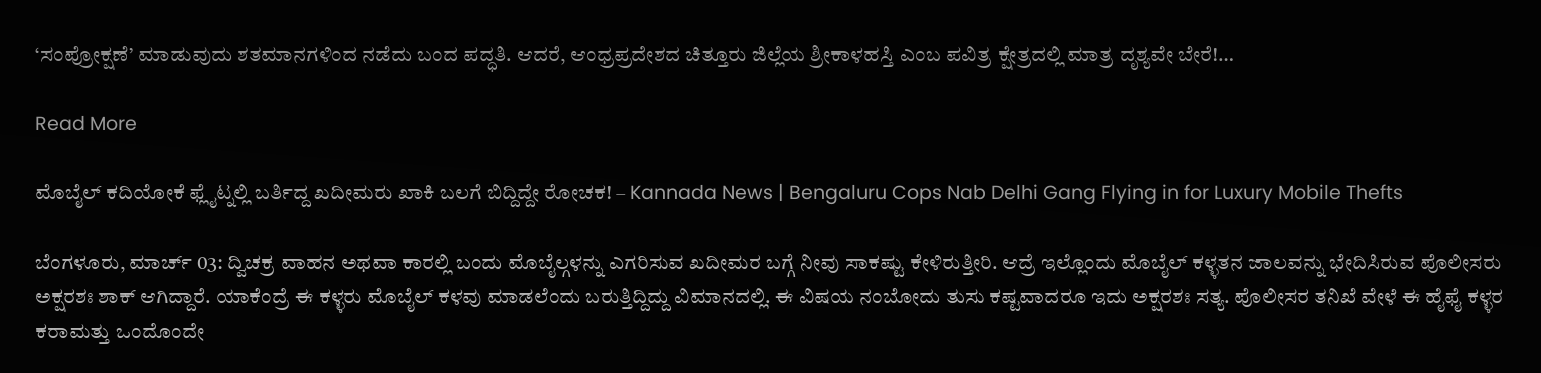‘ಸಂಪ್ರೋಕ್ಷಣೆ’ ಮಾಡುವುದು ಶತಮಾನಗಳಿಂದ ನಡೆದು ಬಂದ ಪದ್ಧತಿ. ಆದರೆ, ಆಂಧ್ರಪ್ರದೇಶದ ಚಿತ್ತೂರು ಜಿಲ್ಲೆಯ ಶ್ರೀಕಾಳಹಸ್ತಿ ಎಂಬ ಪವಿತ್ರ ಕ್ಷೇತ್ರದಲ್ಲಿ ಮಾತ್ರ ದೃಶ್ಯವೇ ಬೇರೆ!…

Read More

ಮೊಬೈಲ್ ಕದಿಯೋಕೆ ಫ್ಲೈಟ್ನಲ್ಲಿ ಬರ್ತಿದ್ದ ಖದೀಮರು ಖಾಕಿ ಬಲಗೆ ಬಿದ್ದಿದ್ದೇ ರೋಚಕ! – Kannada News | Bengaluru Cops Nab Delhi Gang Flying in for Luxury Mobile Thefts

ಬೆಂಗಳೂರು, ಮಾರ್ಚ್ 03: ದ್ವಿಚಕ್ರ ವಾಹನ ಅಥವಾ ಕಾರಲ್ಲಿ ಬಂದು ಮೊಬೈಲ್ಗಳನ್ನು ಎಗರಿಸುವ ಖದೀಮರ ಬಗ್ಗೆ ನೀವು ಸಾಕಷ್ಟು ಕೇಳಿರುತ್ತೀರಿ. ಆದ್ರೆ ಇಲ್ಲೊಂದು ಮೊಬೈಲ್ ಕಳ್ಳತನ ಜಾಲವನ್ನು ಭೇದಿಸಿರುವ ಪೊಲೀಸರು ಅಕ್ಷರಶಃ ಶಾಕ್ ಆಗಿದ್ದಾರೆ. ಯಾಕೆಂದ್ರೆ ಈ ಕಳ್ಳರು ಮೊಬೈಲ್ ಕಳವು ಮಾಡಲೆಂದು ಬರುತ್ತಿದ್ದಿದ್ದು ವಿಮಾನದಲ್ಲಿ. ಈ ವಿಷಯ ನಂಬೋದು ತುಸು ಕಷ್ಟವಾದರೂ ಇದು ಅಕ್ಷರಶಃ ಸತ್ಯ. ಪೊಲೀಸರ ತನಿಖೆ ವೇಳೆ ಈ ಹೈಫೈ ಕಳ್ಳರ ಕರಾಮತ್ತು ಒಂದೊಂದೇ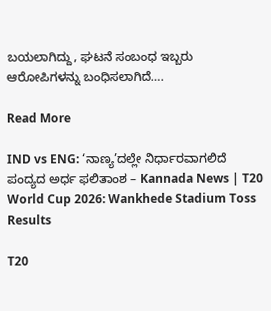ಬಯಲಾಗಿದ್ದು, ಘಟನೆ ಸಂಬಂಧ ಇಬ್ಬರು ಆರೋಪಿಗಳನ್ನು ಬಂಧಿಸಲಾಗಿದೆ….

Read More

IND vs ENG: ‘ನಾಣ್ಯ’ದಲ್ಲೇ ನಿರ್ಧಾರವಾಗಲಿದೆ ಪಂದ್ಯದ ಅರ್ಧ ಫಲಿತಾಂಶ – Kannada News | T20 World Cup 2026: Wankhede Stadium Toss Results

T20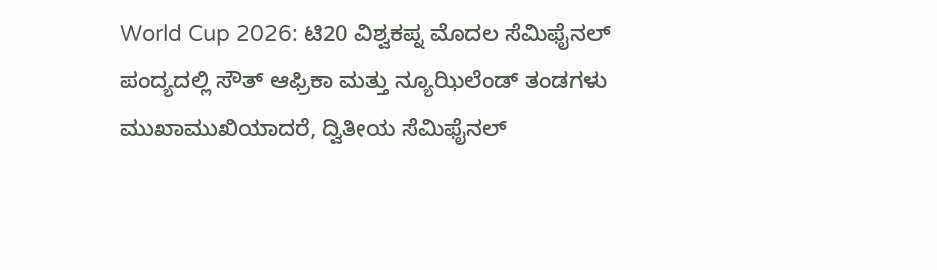World Cup 2026: ಟಿ20 ವಿಶ್ವಕಪ್ನ ಮೊದಲ ಸೆಮಿಫೈನಲ್ ಪಂದ್ಯದಲ್ಲಿ ಸೌತ್ ಆಫ್ರಿಕಾ ಮತ್ತು ನ್ಯೂಝಿಲೆಂಡ್ ತಂಡಗಳು ಮುಖಾಮುಖಿಯಾದರೆ, ದ್ವಿತೀಯ ಸೆಮಿಫೈನಲ್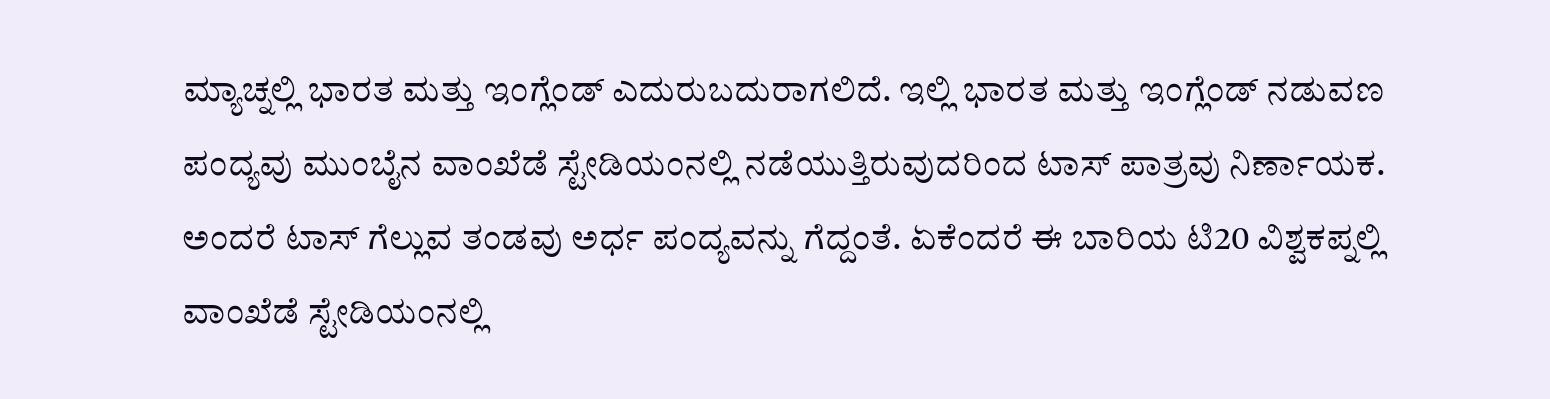ಮ್ಯಾಚ್ನಲ್ಲಿ ಭಾರತ ಮತ್ತು ಇಂಗ್ಲೆಂಡ್ ಎದುರುಬದುರಾಗಲಿದೆ. ಇಲ್ಲಿ ಭಾರತ ಮತ್ತು ಇಂಗ್ಲೆಂಡ್ ನಡುವಣ ಪಂದ್ಯವು ಮುಂಬೈನ ವಾಂಖೆಡೆ ಸ್ಟೇಡಿಯಂನಲ್ಲಿ ನಡೆಯುತ್ತಿರುವುದರಿಂದ ಟಾಸ್ ಪಾತ್ರವು ನಿರ್ಣಾಯಕ. ಅಂದರೆ ಟಾಸ್ ಗೆಲ್ಲುವ ತಂಡವು ಅರ್ಧ ಪಂದ್ಯವನ್ನು ಗೆದ್ದಂತೆ. ಏಕೆಂದರೆ ಈ ಬಾರಿಯ ಟಿ20 ವಿಶ್ವಕಪ್ನಲ್ಲಿ ವಾಂಖೆಡೆ ಸ್ಟೇಡಿಯಂನಲ್ಲಿ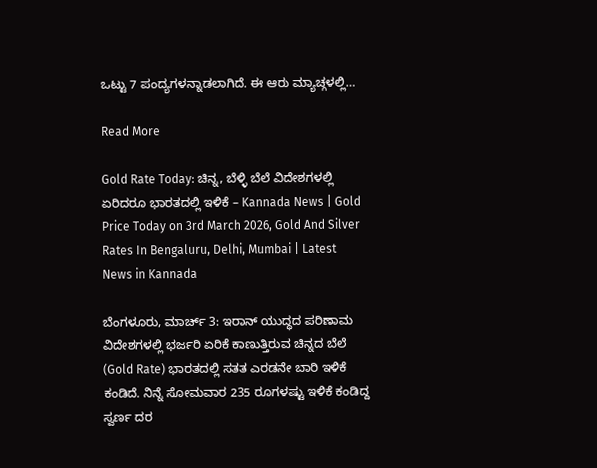ಒಟ್ಟು 7 ಪಂದ್ಯಗಳನ್ನಾಡಲಾಗಿದೆ. ಈ ಆರು ಮ್ಯಾಚ್ಗಳಲ್ಲಿ…

Read More

Gold Rate Today: ಚಿನ್ನ, ಬೆಳ್ಳಿ ಬೆಲೆ ವಿದೇಶಗಳಲ್ಲಿ ಏರಿದರೂ ಭಾರತದಲ್ಲಿ ಇಳಿಕೆ – Kannada News | Gold Price Today on 3rd March 2026, Gold And Silver Rates In Bengaluru, Delhi, Mumbai | Latest News in Kannada

ಬೆಂಗಳೂರು, ಮಾರ್ಚ್ 3: ಇರಾನ್ ಯುದ್ಧದ ಪರಿಣಾಮ ವಿದೇಶಗಳಲ್ಲಿ ಭರ್ಜರಿ ಏರಿಕೆ ಕಾಣುತ್ತಿರುವ ಚಿನ್ನದ ಬೆಲೆ (Gold Rate) ಭಾರತದಲ್ಲಿ ಸತತ ಎರಡನೇ ಬಾರಿ ಇಳಿಕೆ ಕಂಡಿದೆ. ನಿನ್ನೆ ಸೋಮವಾರ 235 ರೂಗಳಷ್ಟು ಇಳಿಕೆ ಕಂಡಿದ್ದ ಸ್ವರ್ಣ ದರ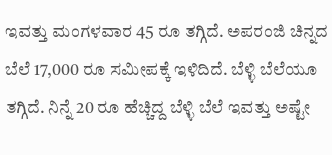ಇವತ್ತು ಮಂಗಳವಾರ 45 ರೂ ತಗ್ಗಿದೆ. ಅಪರಂಜಿ ಚಿನ್ನದ ಬೆಲೆ 17,000 ರೂ ಸಮೀಪಕ್ಕೆ ಇಳಿದಿದೆ. ಬೆಳ್ಳಿ ಬೆಲೆಯೂ ತಗ್ಗಿದೆ. ನಿನ್ನೆ 20 ರೂ ಹೆಚ್ಚಿದ್ದ ಬೆಳ್ಳಿ ಬೆಲೆ ಇವತ್ತು ಅಷ್ಟೇ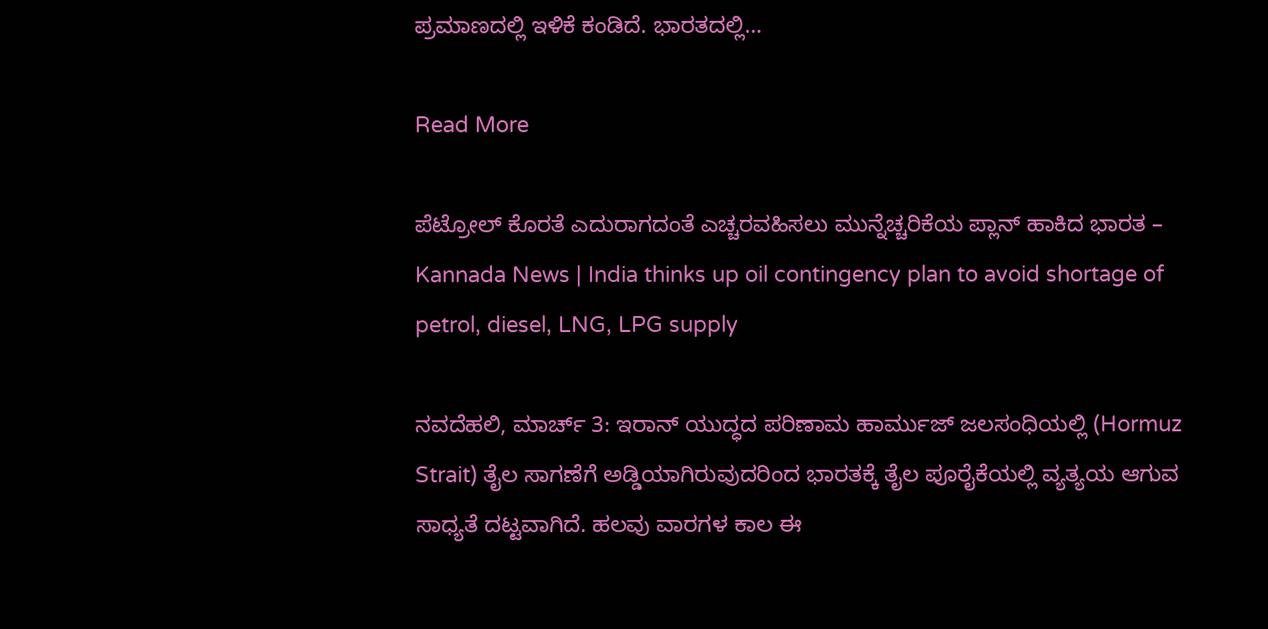ಪ್ರಮಾಣದಲ್ಲಿ ಇಳಿಕೆ ಕಂಡಿದೆ. ಭಾರತದಲ್ಲಿ…

Read More

ಪೆಟ್ರೋಲ್ ಕೊರತೆ ಎದುರಾಗದಂತೆ ಎಚ್ಚರವಹಿಸಲು ಮುನ್ನೆಚ್ಚರಿಕೆಯ ಪ್ಲಾನ್ ಹಾಕಿದ ಭಾರತ – Kannada News | India thinks up oil contingency plan to avoid shortage of petrol, diesel, LNG, LPG supply

ನವದೆಹಲಿ, ಮಾರ್ಚ್ 3: ಇರಾನ್ ಯುದ್ಧದ ಪರಿಣಾಮ ಹಾರ್ಮುಜ್ ಜಲಸಂಧಿಯಲ್ಲಿ (Hormuz Strait) ತೈಲ ಸಾಗಣೆಗೆ ಅಡ್ಡಿಯಾಗಿರುವುದರಿಂದ ಭಾರತಕ್ಕೆ ತೈಲ ಪೂರೈಕೆಯಲ್ಲಿ ವ್ಯತ್ಯಯ ಆಗುವ ಸಾಧ್ಯತೆ ದಟ್ಟವಾಗಿದೆ. ಹಲವು ವಾರಗಳ ಕಾಲ ಈ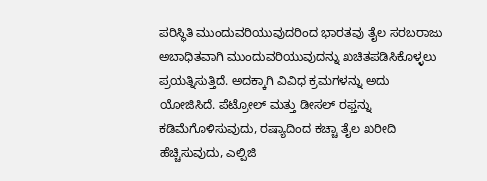ಪರಿಸ್ಥಿತಿ ಮುಂದುವರಿಯುವುದರಿಂದ ಭಾರತವು ತೈಲ ಸರಬರಾಜು ಅಬಾಧಿತವಾಗಿ ಮುಂದುವರಿಯುವುದನ್ನು ಖಚಿತಪಡಿಸಿಕೊಳ್ಳಲು ಪ್ರಯತ್ನಿಸುತ್ತಿದೆ. ಅದಕ್ಕಾಗಿ ವಿವಿಧ ಕ್ರಮಗಳನ್ನು ಅದು ಯೋಜಿಸಿದೆ. ಪೆಟ್ರೋಲ್ ಮತ್ತು ಡೀಸಲ್ ರಫ್ತನ್ನು ಕಡಿಮೆಗೊಳಿಸುವುದು, ರಷ್ಯಾದಿಂದ ಕಚ್ಚಾ ತೈಲ ಖರೀದಿ ಹೆಚ್ಚಿಸುವುದು, ಎಲ್ಪಿಜಿ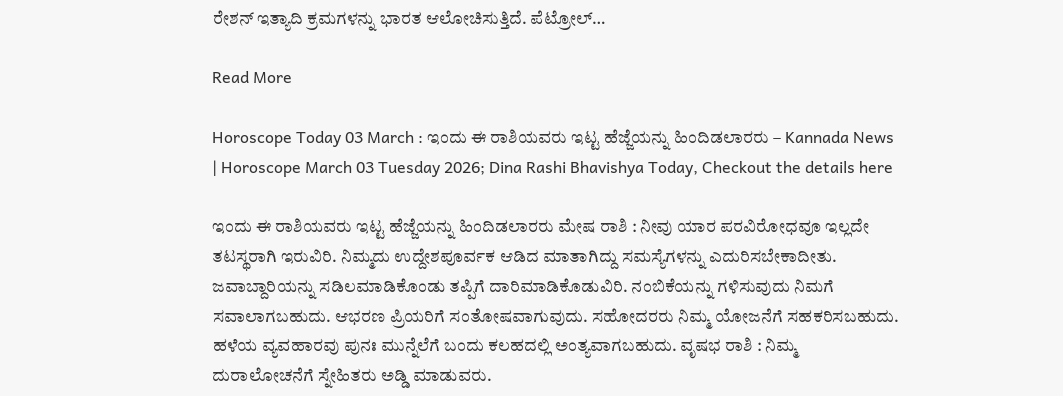ರೇಶನ್ ಇತ್ಯಾದಿ ಕ್ರಮಗಳನ್ನು ಭಾರತ ಆಲೋಚಿಸುತ್ತಿದೆ. ಪೆಟ್ರೋಲ್…

Read More

Horoscope Today 03 March : ಇಂದು ಈ ರಾಶಿಯವರು ಇಟ್ಟ ಹೆಜ್ಜೆಯನ್ನು ಹಿಂದಿಡಲಾರರು – Kannada News | Horoscope March 03 Tuesday 2026; Dina Rashi Bhavishya Today, Checkout the details here

ಇಂದು ಈ ರಾಶಿಯವರು ಇಟ್ಟ ಹೆಜ್ಜೆಯನ್ನು ಹಿಂದಿಡಲಾರರು ಮೇಷ ರಾಶಿ : ನೀವು ಯಾರ ಪರವಿರೋಧವೂ ಇಲ್ಲದೇ ತಟಸ್ಥರಾಗಿ ಇರುವಿರಿ. ನಿಮ್ಮದು ಉದ್ದೇಶಪೂರ್ವಕ ಆಡಿದ ಮಾತಾಗಿದ್ದು ಸಮಸ್ಯೆಗಳನ್ನು ಎದುರಿಸಬೇಕಾದೀತು. ಜವಾಬ್ದಾರಿಯನ್ನು ಸಡಿಲಮಾಡಿಕೊಂಡು ತಪ್ಪಿಗೆ ದಾರಿ‌ಮಾಡಿಕೊಡುವಿರಿ. ನಂಬಿಕೆಯನ್ನು ಗಳಿಸುವುದು ನಿಮಗೆ ಸವಾಲಾಗಬಹುದು. ಆಭರಣ ಪ್ರಿಯರಿಗೆ ಸಂತೋಷವಾಗುವುದು. ಸಹೋದರರು ನಿಮ್ಮ ಯೋಜನೆಗೆ ಸಹಕರಿಸಬಹುದು. ಹಳೆಯ ವ್ಯವಹಾರವು ಪುನಃ ಮುನ್ನೆಲೆಗೆ ಬಂದು ಕಲಹದಲ್ಲಿ ಅಂತ್ಯವಾಗಬಹುದು. ವೃಷಭ ರಾಶಿ : ನಿಮ್ಮ ದುರಾಲೋಚನೆಗೆ ಸ್ನೇಹಿತರು ಅಡ್ಡಿ ಮಾಡುವರು.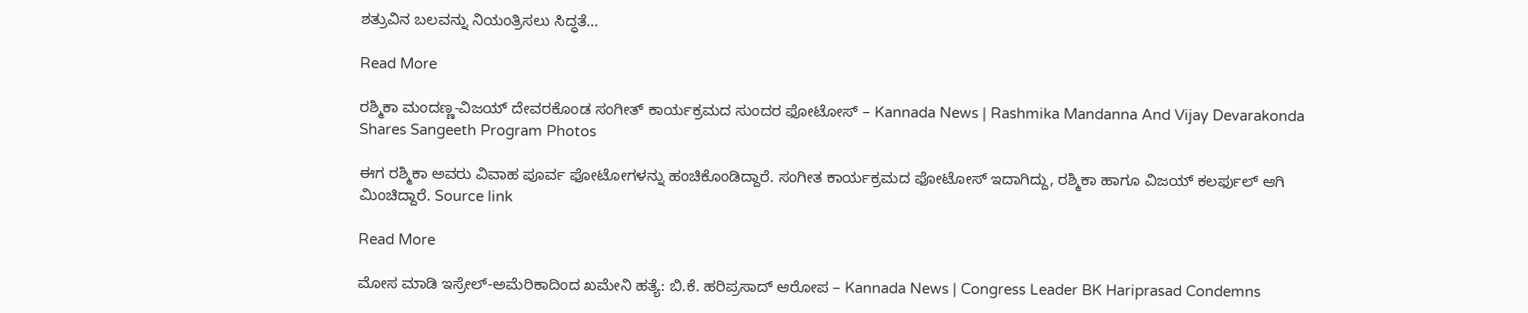ಶತ್ರುವಿನ ಬಲವನ್ನು ನಿಯಂತ್ರಿಸಲು ಸಿದ್ಧತೆ…

Read More

ರಶ್ಮಿಕಾ ಮಂದಣ್ಣ-ವಿಜಯ್ ದೇವರಕೊಂಡ ಸಂಗೀತ್ ಕಾರ್ಯಕ್ರಮದ ಸುಂದರ ಫೋಟೋಸ್ – Kannada News | Rashmika Mandanna And Vijay Devarakonda Shares Sangeeth Program Photos

ಈಗ ರಶ್ಮಿಕಾ ಅವರು ವಿವಾಹ ಪೂರ್ವ ಫೋಟೋಗಳನ್ನು ಹಂಚಿಕೊಂಡಿದ್ದಾರೆ. ಸಂಗೀತ ಕಾರ್ಯಕ್ರಮದ ಫೋಟೋಸ್ ಇದಾಗಿದ್ದು, ರಶ್ಮಿಕಾ ಹಾಗೂ ವಿಜಯ್ ಕಲರ್ಫುಲ್ ಆಗಿ ಮಿಂಚಿದ್ದಾರೆ. Source link

Read More

ಮೋಸ ಮಾಡಿ ಇಸ್ರೇಲ್-ಅಮೆರಿಕಾದಿಂದ ಖಮೇನಿ ಹತ್ಯೆ: ಬಿ.ಕೆ. ಹರಿಪ್ರಸಾದ್ ಆರೋಪ – Kannada News | Congress Leader BK Hariprasad Condemns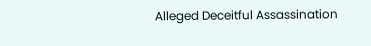Alleged Deceitful Assassination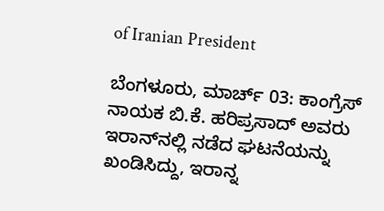of Iranian President

ಬೆಂಗಳೂರು, ಮಾರ್ಚ್ 03: ಕಾಂಗ್ರೆಸ್ ನಾಯಕ ಬಿ.ಕೆ. ಹರಿಪ್ರಸಾದ್ ಅವರು ಇರಾನ್‌ನಲ್ಲಿ ನಡೆದ ಘಟನೆಯನ್ನು ಖಂಡಿಸಿದ್ದು, ಇರಾನ್ನ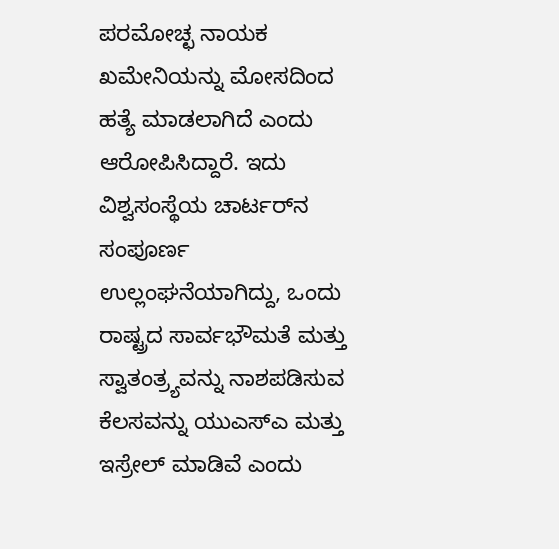ಪರಮೋಚ್ಛ ನಾಯಕ ಖಮೇನಿಯನ್ನು ಮೋಸದಿಂದ ಹತ್ಯೆ ಮಾಡಲಾಗಿದೆ ಎಂದು ಆರೋಪಿಸಿದ್ದಾರೆ. ಇದು ವಿಶ್ವಸಂಸ್ಥೆಯ ಚಾರ್ಟರ್‌ನ ಸಂಪೂರ್ಣ ಉಲ್ಲಂಘನೆಯಾಗಿದ್ದು, ಒಂದು ರಾಷ್ಟ್ರದ ಸಾರ್ವಭೌಮತೆ ಮತ್ತು ಸ್ವಾತಂತ್ರ್ಯವನ್ನು ನಾಶಪಡಿಸುವ ಕೆಲಸವನ್ನು ಯುಎಸ್‌ಎ ಮತ್ತು ಇಸ್ರೇಲ್ ಮಾಡಿವೆ ಎಂದು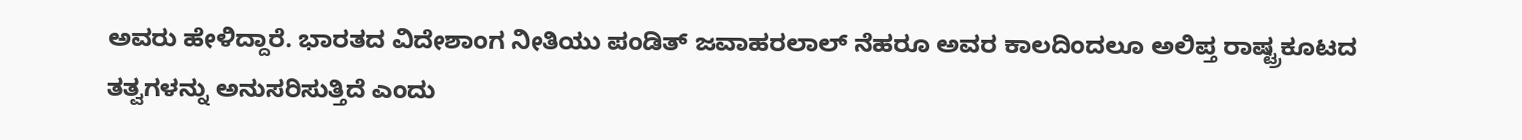ಅವರು ಹೇಳಿದ್ದಾರೆ. ಭಾರತದ ವಿದೇಶಾಂಗ ನೀತಿಯು ಪಂಡಿತ್ ಜವಾಹರಲಾಲ್ ನೆಹರೂ ಅವರ ಕಾಲದಿಂದಲೂ ಅಲಿಪ್ತ ರಾಷ್ಟ್ರಕೂಟದ ತತ್ವಗಳನ್ನು ಅನುಸರಿಸುತ್ತಿದೆ ಎಂದು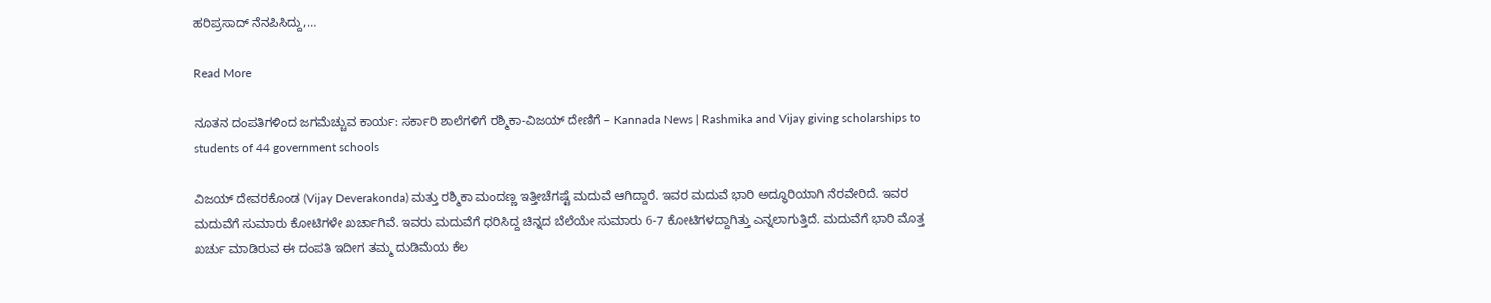ಹರಿಪ್ರಸಾದ್ ನೆನಪಿಸಿದ್ದು,…

Read More

ನೂತನ ದಂಪತಿಗಳಿಂದ ಜಗಮೆಚ್ಚುವ ಕಾರ್ಯ: ಸರ್ಕಾರಿ ಶಾಲೆಗಳಿಗೆ ರಶ್ಮಿಕಾ-ವಿಜಯ್ ದೇಣಿಗೆ – Kannada News | Rashmika and Vijay giving scholarships to students of 44 government schools

ವಿಜಯ್ ದೇವರಕೊಂಡ (Vijay Deverakonda) ಮತ್ತು ರಶ್ಮಿಕಾ ಮಂದಣ್ಣ ಇತ್ತೀಚೆಗಷ್ಟೆ ಮದುವೆ ಆಗಿದ್ದಾರೆ. ಇವರ ಮದುವೆ ಭಾರಿ ಅದ್ಧೂರಿಯಾಗಿ ನೆರವೇರಿದೆ. ಇವರ ಮದುವೆಗೆ ಸುಮಾರು ಕೋಟಿಗಳೇ ಖರ್ಚಾಗಿವೆ. ಇವರು ಮದುವೆಗೆ ಧರಿಸಿದ್ದ ಚಿನ್ನದ ಬೆಲೆಯೇ ಸುಮಾರು 6-7 ಕೋಟಿಗಳದ್ದಾಗಿತ್ತು ಎನ್ನಲಾಗುತ್ತಿದೆ. ಮದುವೆಗೆ ಭಾರಿ ಮೊತ್ತ ಖರ್ಚು ಮಾಡಿರುವ ಈ ದಂಪತಿ ಇದೀಗ ತಮ್ಮ ದುಡಿಮೆಯ ಕೆಲ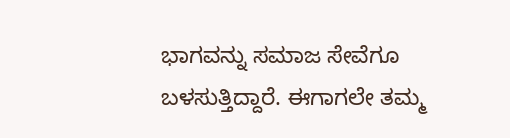ಭಾಗವನ್ನು ಸಮಾಜ ಸೇವೆಗೂ ಬಳಸುತ್ತಿದ್ದಾರೆ. ಈಗಾಗಲೇ ತಮ್ಮ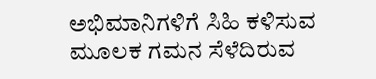ಅಭಿಮಾನಿಗಳಿಗೆ ಸಿಹಿ ಕಳಿಸುವ ಮೂಲಕ ಗಮನ ಸೆಳೆದಿರುವ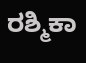ರಶ್ಮಿಕಾ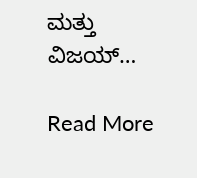ಮತ್ತು ವಿಜಯ್…

Read More